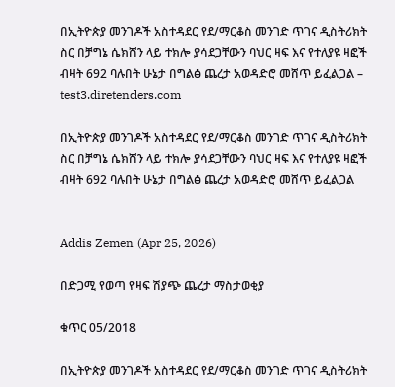በኢትዮጵያ መንገዶች አስተዳደር የደ/ማርቆስ መንገድ ጥገና ዲስትሪክት ስር በቻግኔ ሴክሸን ላይ ተክሎ ያሳደጋቸውን ባህር ዛፍ እና የተለያዩ ዛፎች ብዛት 692 ባሉበት ሁኔታ በግልፅ ጨረታ አወዳድሮ መሸጥ ይፈልጋል – test3.diretenders.com

በኢትዮጵያ መንገዶች አስተዳደር የደ/ማርቆስ መንገድ ጥገና ዲስትሪክት ስር በቻግኔ ሴክሸን ላይ ተክሎ ያሳደጋቸውን ባህር ዛፍ እና የተለያዩ ዛፎች ብዛት 692 ባሉበት ሁኔታ በግልፅ ጨረታ አወዳድሮ መሸጥ ይፈልጋል


Addis Zemen (Apr 25, 2026)

በድጋሚ የወጣ የዛፍ ሽያጭ ጨረታ ማስታወቂያ

ቁጥር 05/2018

በኢትዮጵያ መንገዶች አስተዳደር የደ/ማርቆስ መንገድ ጥገና ዲስትሪክት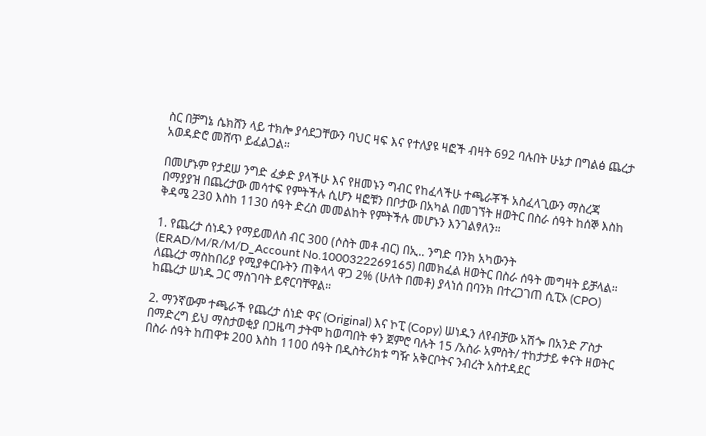ስር በቻግኔ ሴክሸን ላይ ተክሎ ያሳደጋቸውን ባህር ዛፍ እና የተለያዩ ዛፎች ብዛት 692 ባሉበት ሁኔታ በግልፅ ጨረታ አወዳድሮ መሸጥ ይፈልጋል።

በመሆኑም የታደሠ ንግድ ፈቃድ ያላችሁ እና የዘመኑን ግብር የከፈላችሁ ተጫራቾች አስፈላጊውን ማስረጃ በማያያዝ በጨረታው መሳተፍ የምትችሉ ሲሆን ዛፎቹን በቦታው በአካል በመገኘት ዘወትር በስራ ሰዓት ከሰኞ እስከ ቅዳሜ 230 እስከ 1130 ሰዓት ድረስ መመልከት የምትችሉ መሆኑን እንገልፃለን።

1. የጨረታ ሰነዱን የማይመለስ ብር 300 (ሶስት መቶ ብር) በኢ.. ንግድ ባንክ አካውንት (ERAD/M/R/M/D_Account No.1000322269165) በመክፈል ዘወትር በስራ ሰዓት መግዛት ይቻላል። ለጨረታ ማስከበሪያ የሚያቀርቡትን ጠቅላላ ዋጋ 2% (ሁለት በመቶ) ያላነሰ በባንክ በተረጋገጠ ሲፒኦ (CPO) ከጨረታ ሠነዱ ጋር ማስገባት ይኖርባቸዋል።

2. ማንኛውም ተጫራች የጨረታ ሰነድ ዋና (Original) እና ኮፒ (Copy) ሠነዱን ለየብቻው አሽጐ በአንድ ፖስታ በማድረግ ይህ ማስታወቂያ በጋዜጣ ታትሞ ከወጣበት ቀን ጀምሮ ባሉት 15 /አስራ አምስት/ ተከታታይ ቀናት ዘወትር በስራ ሰዓት ከጠዋቱ 200 እስከ 1100 ሰዓት በዲስትሪክቱ ግዥ አቅርቦትና ንብረት አስተዳደር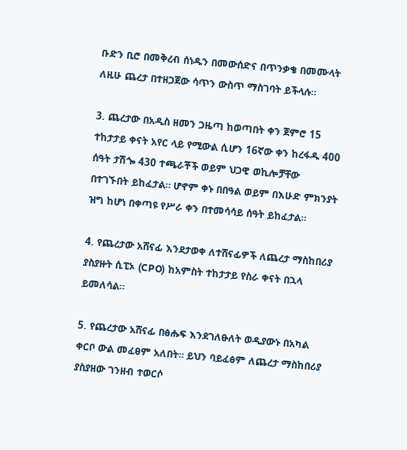ቡድን ቢሮ በመቅረብ ሰነዱን በመውሰድና በጥንቃቄ በመሙላት ለዚሁ ጨረታ በተዘጋጀው ሳጥን ውስጥ ማስገባት ይችላሉ።

3. ጨረታው በአዲስ ዘመን ጋዜጣ ከወጣበት ቀን ጀምሮ 15 ተከታታይ ቀናት አየር ላይ የሚውል ሲሆን 16ኛው ቀን ከረፋዱ 400 ሰዓት ታሽጐ 430 ተጫራቾች ወይም ህጋዊ ወኪሎቻቸው በተገኙበት ይከፈታል። ሆኖም ቀኑ በበዓል ወይም በእሁድ ምክንያት ዝግ ከሆነ በቀጣዩ የሥራ ቀን በተመሳሳይ ሰዓት ይከፈታል።

4. የጨረታው አሸናፊ እንደታወቀ ለተሸናፊዎች ለጨረታ ማስከበሪያ ያስያዙት ሲፒኦ (CPO) ከአምስት ተከታታይ የስራ ቀናት በኋላ ይመለሳል።

5. የጨረታው አሸናፊ በፅሑፍ እንደገለፁለት ወዲያውኑ በአካል ቀርቦ ውል መፈፀም አለበት። ይህን ባይፈፅም ለጨረታ ማስከበሪያ ያስያዘው ገንዘብ ተወርሶ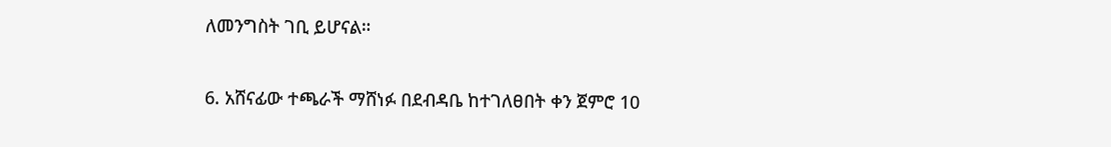ለመንግስት ገቢ ይሆናል።

6. አሸናፊው ተጫራች ማሸነፉ በደብዳቤ ከተገለፀበት ቀን ጀምሮ 10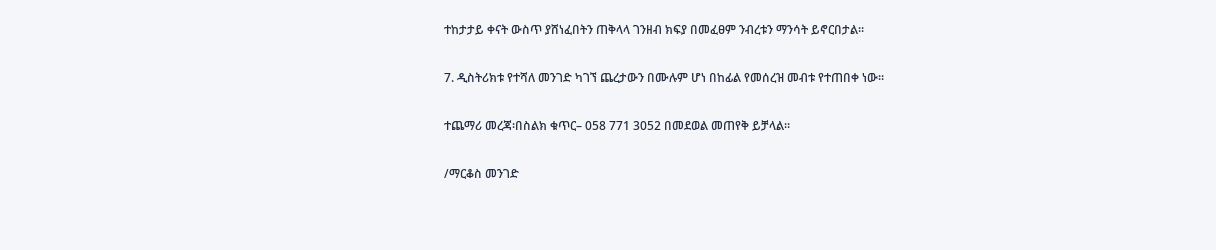ተከታታይ ቀናት ውስጥ ያሸነፈበትን ጠቅላላ ገንዘብ ክፍያ በመፈፀም ንብረቱን ማንሳት ይኖርበታል።

7. ዲስትሪክቱ የተሻለ መንገድ ካገኘ ጨረታውን በሙሉም ሆነ በከፊል የመሰረዝ መብቱ የተጠበቀ ነው።

ተጨማሪ መረጃ፡በስልክ ቁጥር– 058 771 3052 በመደወል መጠየቅ ይቻላል።

/ማርቆስ መንገድ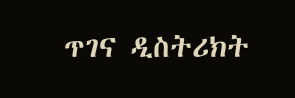ጥገና ዲስትሪክት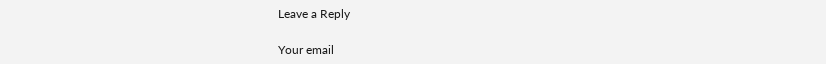Leave a Reply

Your email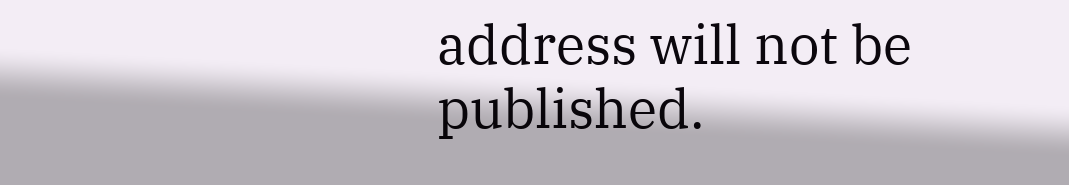address will not be published.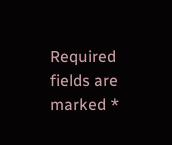Required fields are marked *